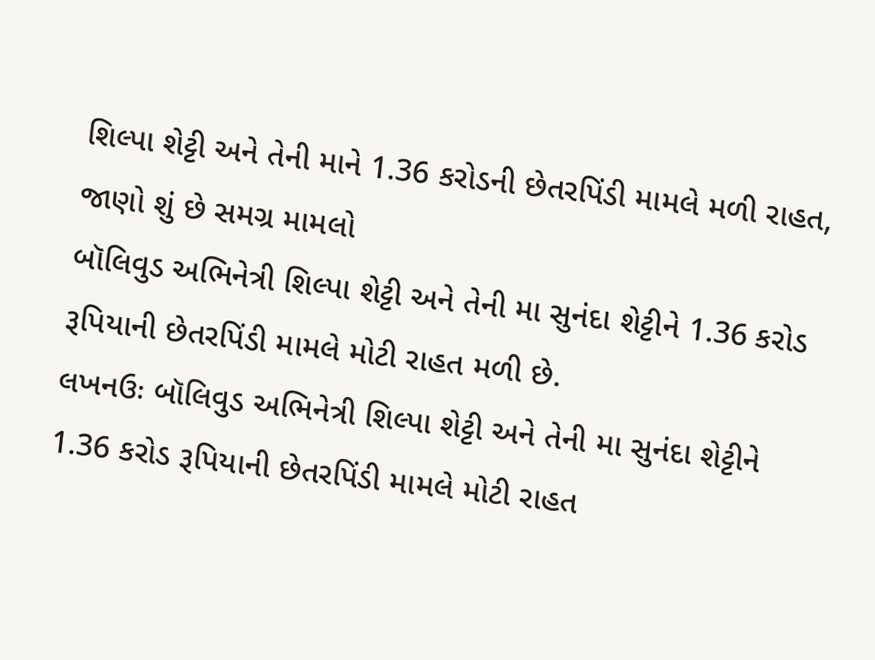શિલ્પા શેટ્ટી અને તેની માને 1.36 કરોડની છેતરપિંડી મામલે મળી રાહત, જાણો શું છે સમગ્ર મામલો
બૉલિવુડ અભિનેત્રી શિલ્પા શેટ્ટી અને તેની મા સુનંદા શેટ્ટીને 1.36 કરોડ રૂપિયાની છેતરપિંડી મામલે મોટી રાહત મળી છે.
લખનઉઃ બૉલિવુડ અભિનેત્રી શિલ્પા શેટ્ટી અને તેની મા સુનંદા શેટ્ટીને 1.36 કરોડ રૂપિયાની છેતરપિંડી મામલે મોટી રાહત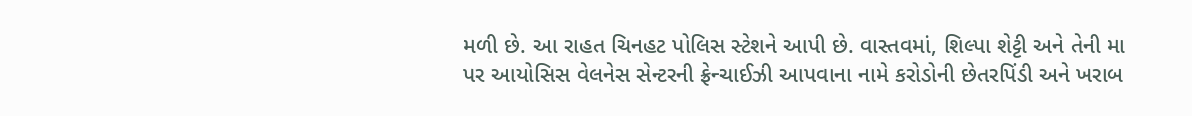મળી છે. આ રાહત ચિનહટ પોલિસ સ્ટેશને આપી છે. વાસ્તવમાં, શિલ્પા શેટ્ટી અને તેની મા પર આયોસિસ વેલનેસ સેન્ટરની ફ્રેન્ચાઈઝી આપવાના નામે કરોડોની છેતરપિંડી અને ખરાબ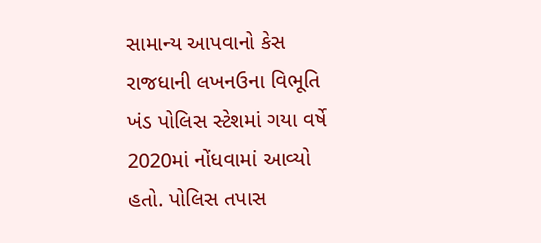સામાન્ય આપવાનો કેસ રાજધાની લખનઉના વિભૂતિ ખંડ પોલિસ સ્ટેશમાં ગયા વર્ષે 2020માં નોંધવામાં આવ્યો હતો. પોલિસ તપાસ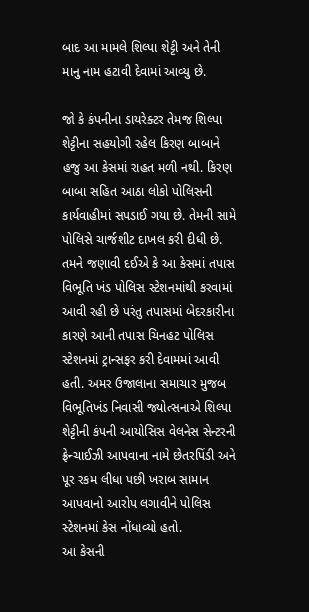બાદ આ મામલે શિલ્પા શેટ્ટી અને તેની માનુ નામ હટાવી દેવામાં આવ્યુ છે.

જો કે કંપનીના ડાયરેક્ટર તેમજ શિલ્પા શેટ્ટીના સહયોગી રહેલ કિરણ બાબાને હજુ આ કેસમાં રાહત મળી નથી. કિરણ બાબા સહિત આઠા લોકો પોલિસની કાર્યવાહીમાં સપડાઈ ગયા છે. તેમની સામે પોલિસે ચાર્જશીટ દાખલ કરી દીધી છે. તમને જણાવી દઈએ કે આ કેસમાં તપાસ વિભૂતિ ખંડ પોલિસ સ્ટેશનમાંથી કરવામાં આવી રહી છે પરંતુ તપાસમાં બેદરકારીના કારણે આની તપાસ ચિનહટ પોલિસ સ્ટેશનમાં ટ્રાન્સફર કરી દેવામમાં આવી હતી. અમર ઉજાલાના સમાચાર મુજબ વિભૂતિખંડ નિવાસી જ્યોત્સનાએ શિલ્પા શેટ્ટીની કંપની આયોસિસ વેલનેસ સેન્ટરની ફ્રેન્ચાઈઝી આપવાના નામે છેતરપિંડી અને પૂર રકમ લીધા પછી ખરાબ સામાન આપવાનો આરોપ લગાવીને પોલિસ સ્ટેશનમાં કેસ નોંધાવ્યો હતો.
આ કેસની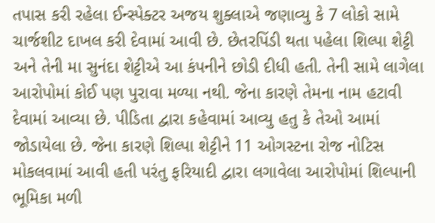તપાસ કરી રહેલા ઈન્સ્પેક્ટર અજય શુક્લાએ જણાવ્યુ કે 7 લોકો સામે ચાર્જશીટ દાખલ કરી દેવામાં આવી છે. છેતરપિંડી થતા પહેલા શિલ્પા શેટ્ટી અને તેની મા સુનંદા શેટ્ટીએ આ કંપનીને છોડી દીધી હતી. તેની સામે લાગેલા આરોપોમાં કોઈ પણ પુરાવા મળ્યા નથી. જેના કારણે તેમના નામ હટાવી દેવામાં આવ્યા છે. પીડિતા દ્વારા કહેવામાં આવ્યુ હતુ કે તેઓ આમાં જોડાયેલા છે. જેના કારણે શિલ્પા શેટ્ટીને 11 ઓગસ્ટના રોજ નોટિસ મોકલવામાં આવી હતી પરંતુ ફરિયાદી દ્વારા લગાવેલા આરોપોમાં શિલ્પાની ભૂમિકા મળી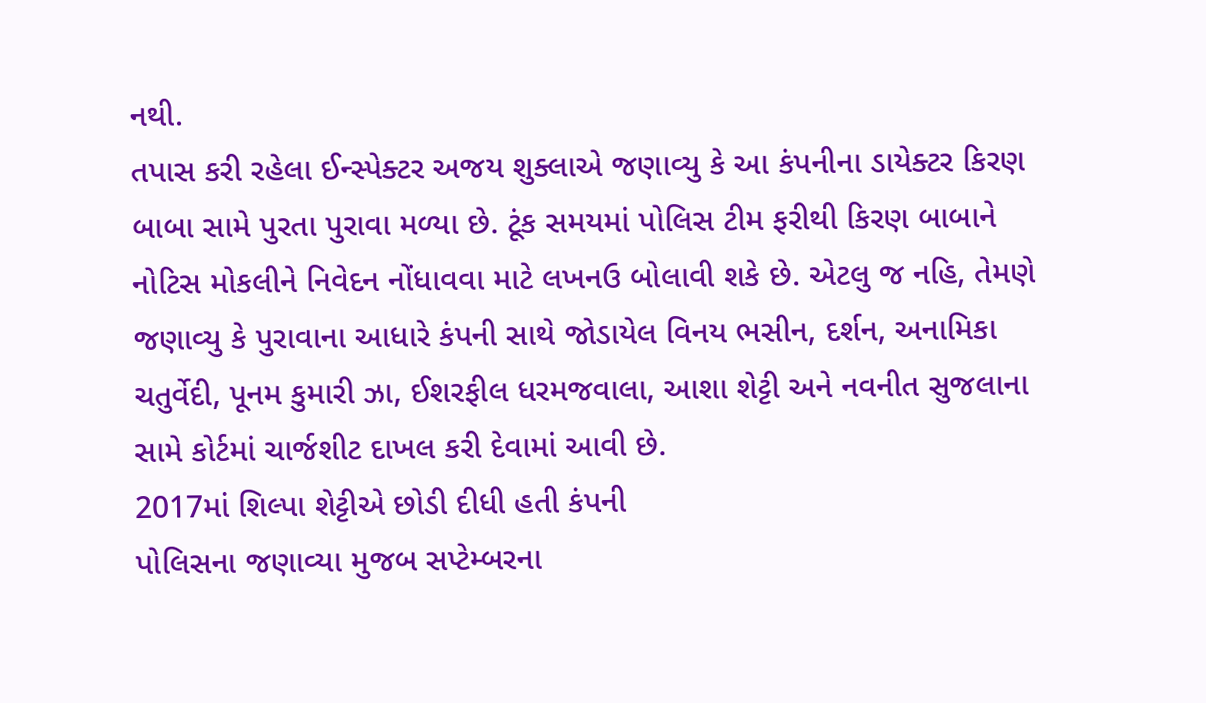નથી.
તપાસ કરી રહેલા ઈન્સ્પેક્ટર અજય શુક્લાએ જણાવ્યુ કે આ કંપનીના ડાયેક્ટર કિરણ બાબા સામે પુરતા પુરાવા મળ્યા છે. ટૂંક સમયમાં પોલિસ ટીમ ફરીથી કિરણ બાબાને નોટિસ મોકલીને નિવેદન નોંધાવવા માટે લખનઉ બોલાવી શકે છે. એટલુ જ નહિ, તેમણે જણાવ્યુ કે પુરાવાના આધારે કંપની સાથે જોડાયેલ વિનય ભસીન, દર્શન, અનામિકા ચતુર્વેદી, પૂનમ કુમારી ઝા, ઈશરફીલ ધરમજવાલા, આશા શેટ્ટી અને નવનીત સુજલાના સામે કોર્ટમાં ચાર્જશીટ દાખલ કરી દેવામાં આવી છે.
2017માં શિલ્પા શેટ્ટીએ છોડી દીધી હતી કંપની
પોલિસના જણાવ્યા મુજબ સપ્ટેમ્બરના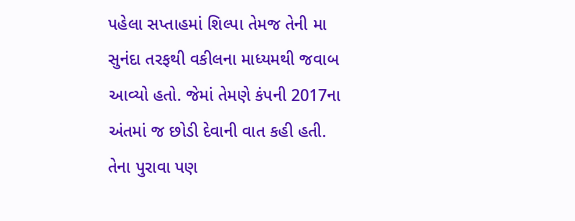પહેલા સપ્તાહમાં શિલ્પા તેમજ તેની મા સુનંદા તરફથી વકીલના માધ્યમથી જવાબ આવ્યો હતો. જેમાં તેમણે કંપની 2017ના અંતમાં જ છોડી દેવાની વાત કહી હતી. તેના પુરાવા પણ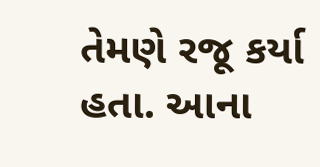તેમણે રજૂ કર્યા હતા. આના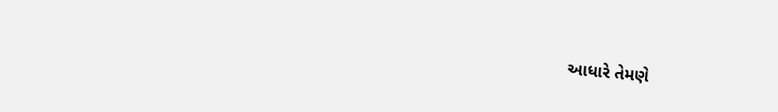આધારે તેમણે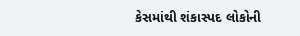કેસમાંથી શંકાસ્પદ લોકોની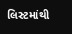લિસ્ટમાંથી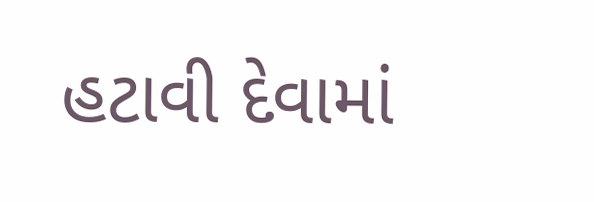હટાવી દેવામાં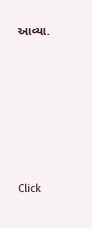આવ્યા.












Click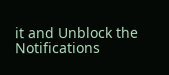it and Unblock the Notifications